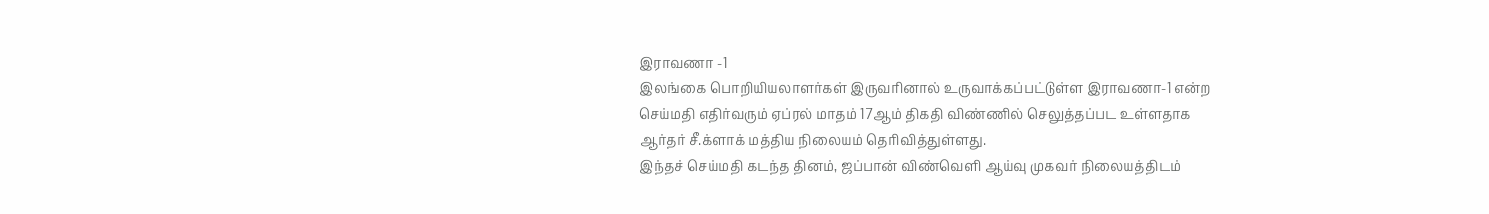இராவணா -1
இலங்கை பொறியியலாளர்கள் இருவரினால் உருவாக்கப்பட்டுள்ள இராவணா-1 என்ற செய்மதி எதிர்வரும் ஏப்ரல் மாதம் 17ஆம் திகதி விண்ணில் செலுத்தப்பட உள்ளதாக ஆர்தர் சீ.க்ளாக் மத்திய நிலையம் தெரிவித்துள்ளது.
இந்தச் செய்மதி கடந்த தினம், ஜப்பான் விண்வெளி ஆய்வு முகவர் நிலையத்திடம்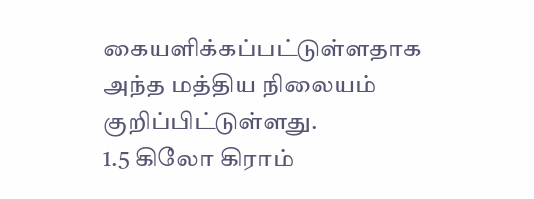கையளிக்கப்பட்டுள்ளதாக அந்த மத்திய நிலையம் குறிப்பிட்டுள்ளது.
1.5 கிலோ கிராம்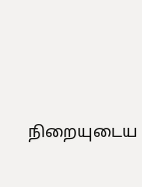நிறையுடைய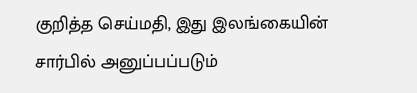குறித்த செய்மதி, இது இலங்கையின் சார்பில் அனுப்பப்படும்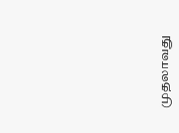முதலாவது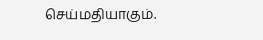செய்மதியாகும்.